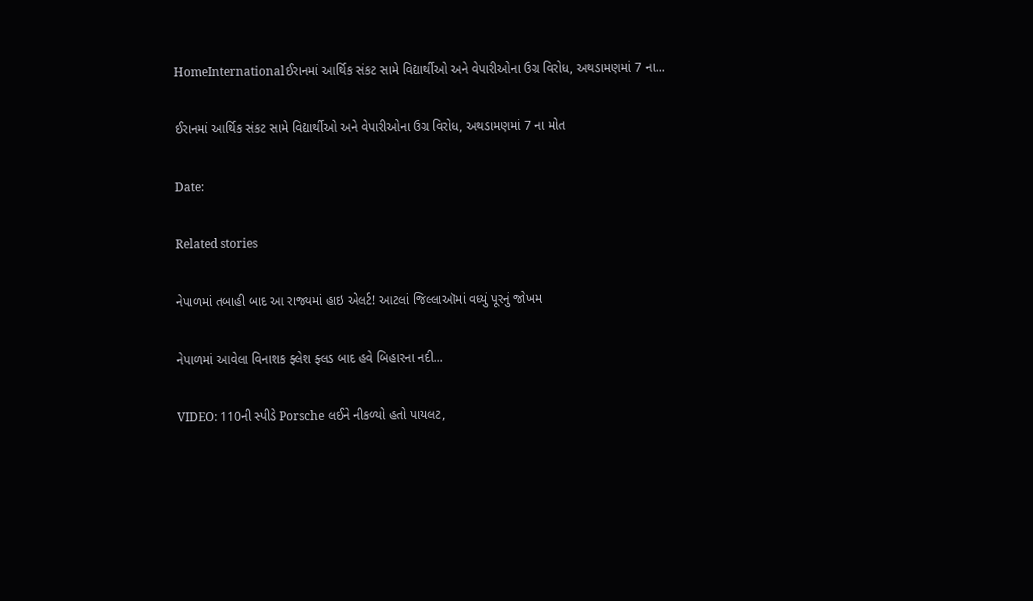HomeInternationalઈરાનમાં આર્થિક સંકટ સામે વિદ્યાર્થીઓ અને વેપારીઓના ઉગ્ર વિરોધ, અથડામણમાં 7 ના...

ઈરાનમાં આર્થિક સંકટ સામે વિદ્યાર્થીઓ અને વેપારીઓના ઉગ્ર વિરોધ, અથડામણમાં 7 ના મોત

Date:

Related stories

નેપાળમાં તબાહી બાદ આ રાજ્યમાં હાઇ એલર્ટ! આટલાં જિલ્લાઑમાં વધ્યું પૂરનું જોખમ

નેપાળમાં આવેલા વિનાશક ફ્લેશ ફ્લડ બાદ હવે બિહારના નદી...

VIDEO: 110ની સ્પીડે Porsche લઈને નીકળ્યો હતો પાયલટ,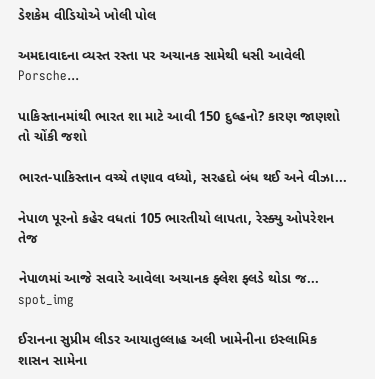ડેશકેમ વીડિયોએ ખોલી પોલ

અમદાવાદના વ્યસ્ત રસ્તા પર અચાનક સામેથી ધસી આવેલી Porsche...

પાકિસ્તાનમાંથી ભારત શા માટે આવી 150 દુલ્હનો? કારણ જાણશો તો ચોંકી જશો

ભારત-પાકિસ્તાન વચ્ચે તણાવ વધ્યો, સરહદો બંધ થઈ અને વીઝા...

નેપાળ પૂરનો કહેર વધતાં 105 ભારતીયો લાપતા, રેસ્ક્યુ ઓપરેશન તેજ

નેપાળમાં આજે સવારે આવેલા અચાનક ફ્લેશ ફ્લડે થોડા જ...
spot_img

ઈરાનના સુપ્રીમ લીડર આયાતુલ્લાહ અલી ખામેનીના ઇસ્લામિક શાસન સામેના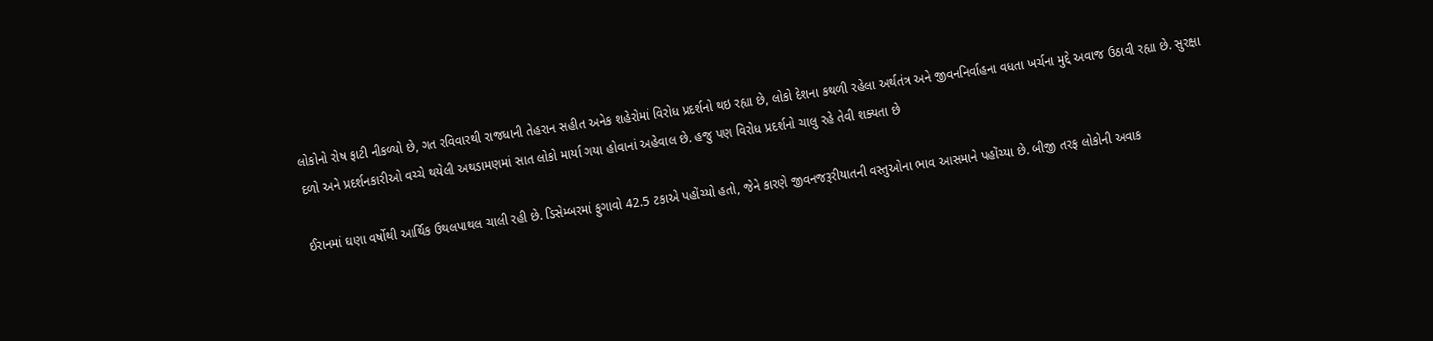લોકોનો રોષ ફાટી નીકળ્યો છે, ગત રવિવારથી રાજધાની તેહરાન સહીત અનેક શહેરોમાં વિરોધ પ્રદર્શનો થઇ રહ્યા છે, લોકો દેશના કથળી રહેલા અર્થતંત્ર અને જીવનનિર્વાહના વધતા ખર્ચના મુદ્દે અવાજ ઉઠાવી રહ્યા છે. સુરક્ષા દળો અને પ્રદર્શનકારીઓ વચ્ચે થયેલી અથડામણમાં સાત લોકો માર્યા ગયા હોવાનાં અહેવાલ છે. હજુ પણ વિરોધ પ્રદર્શનો ચાલુ રહે તેવી શક્યતા છે

ઈરાનમાં ઘણા વર્ષોથી આર્થિક ઉથલપાથલ ચાલી રહી છે. ડિસેમ્બરમાં ફુગાવો 42.5 ટકાએ પહોંચ્યો હતો, જેને કારણે જીવનજરૂરીયાતની વસ્તુઓના ભાવ આસમાને પહોંચ્યા છે. બીજી તરફ લોકોની અવાક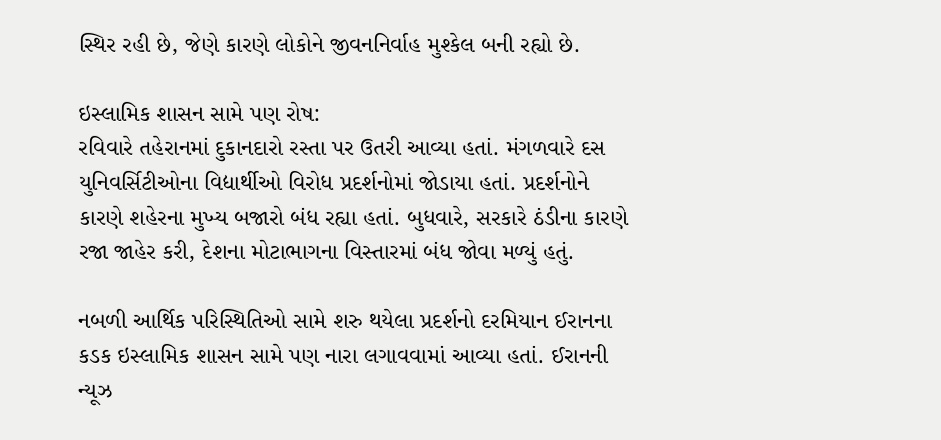સ્થિર રહી છે, જેણે કારણે લોકોને જીવનનિર્વાહ મુશ્કેલ બની રહ્યો છે.

ઇસ્લામિક શાસન સામે પણ રોષ:
રવિવારે તહેરાનમાં દુકાનદારો રસ્તા પર ઉતરી આવ્યા હતાં. મંગળવારે દસ યુનિવર્સિટીઓના વિદ્યાર્થીઓ વિરોધ પ્રદર્શનોમાં જોડાયા હતાં. પ્રદર્શનોને કારણે શહેરના મુખ્ય બજારો બંધ રહ્યા હતાં. બુધવારે, સરકારે ઠંડીના કારણે રજા જાહેર કરી, દેશના મોટાભાગના વિસ્તારમાં બંધ જોવા મળ્યું હતું.

નબળી આર્થિક પરિસ્થિતિઓ સામે શરુ થયેલા પ્રદર્શનો દરમિયાન ઈરાનના કડક ઇસ્લામિક શાસન સામે પણ નારા લગાવવામાં આવ્યા હતાં. ઈરાનની ન્યૂઝ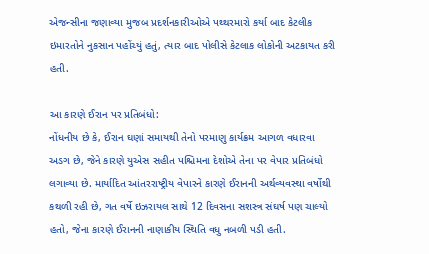એજન્સીના જણાવ્યા મુજબ પ્રદર્શનકારીઓએ પથ્થરમારો કર્યા બાદ કેટલીક ઇમારતોને નુકસાન પહોંચ્યું હતું, ત્યાર બાદ પોલીસે કેટલાક લોકોની અટકાયત કરી હતી.

આ કારણે ઈરાન પર પ્રતિબંધો:
નોંધનીય છે કે, ઈરાન ઘણાં સમાયથી તેનો પરમાણુ કાર્યક્રમ આગળ વધારવા અડગ છે, જેને કારણે યુએસ સહીત પશ્ચિમના દેશોએ તેના પર વેપાર પ્રતિબંધો લગાવ્યા છે. માર્યાદિત આંતરરાષ્ટ્રીય વેપારને કારણે ઈરાનની અર્થવ્યવસ્થા વર્ષોથી કથળી રહી છે, ગત વર્ષે ઇઝરાયલ સાથે 12 દિવસના સશસ્ત્ર સંઘર્ષ પણ ચાલ્યો હતો, જેના કારણે ઈરાનની નાણાકીય સ્થિતિ વધુ નબળી પડી હતી.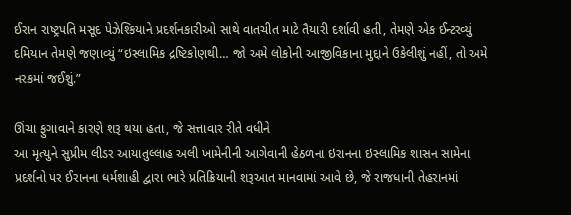ઈરાન રાષ્ટ્રપતિ મસૂદ પેઝેશ્કિયાને પ્રદર્શનકારીઓ સાથે વાતચીત માટે તૈયારી દર્શાવી હતી, તેમણે એક ઈન્ટરવ્યું દમિયાન તેમણે જણાવ્યું “ઇસ્લામિક દ્રષ્ટિકોણથી… જો અમે લોકોની આજીવિકાના મુદ્દાને ઉકેલીશું નહીં, તો અમે નરકમાં જઈશું.”

ઊંચા ફુગાવાને કારણે શરૂ થયા હતા, જે સત્તાવાર રીતે વધીને
આ મૃત્યુને સુપ્રીમ લીડર આયાતુલ્લાહ અલી ખામેનીની આગેવાની હેઠળના ઇરાનના ઇસ્લામિક શાસન સામેના પ્રદર્શનો પર ઈરાનના ધર્મશાહી દ્વારા ભારે પ્રતિક્રિયાની શરૂઆત માનવામાં આવે છે, જે રાજધાની તેહરાનમાં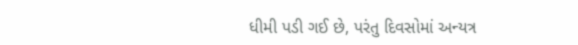ધીમી પડી ગઈ છે, પરંતુ દિવસોમાં અન્યત્ર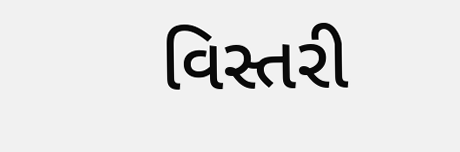વિસ્તરી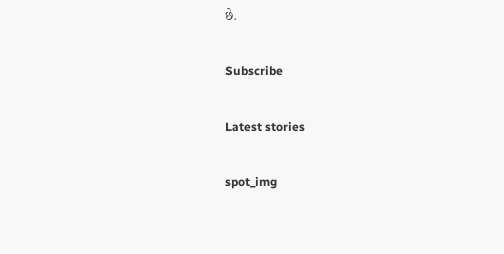છે.

Subscribe

Latest stories

spot_img